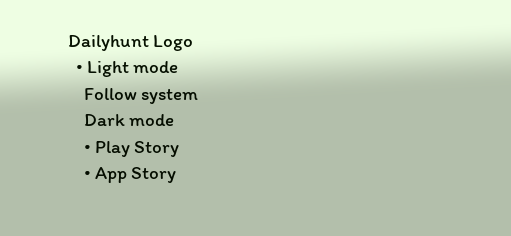Dailyhunt Logo
  • Light mode
    Follow system
    Dark mode
    • Play Story
    • App Story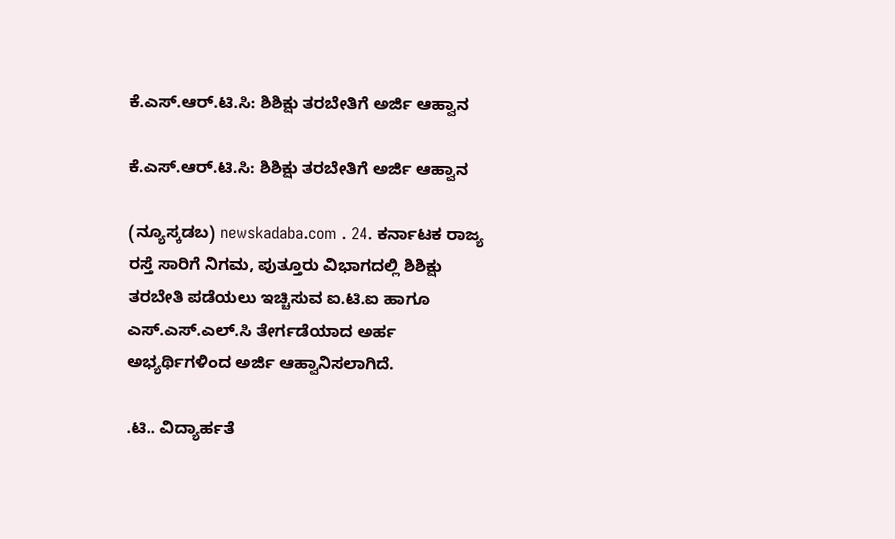ಕೆ.ಎಸ್.ಆರ್.ಟಿ.ಸಿ: ಶಿಶಿಕ್ಷು ತರಬೇತಿಗೆ ಅರ್ಜಿ ಆಹ್ವಾನ

ಕೆ.ಎಸ್.ಆರ್.ಟಿ.ಸಿ: ಶಿಶಿಕ್ಷು ತರಬೇತಿಗೆ ಅರ್ಜಿ ಆಹ್ವಾನ

(ನ್ಯೂಸ್ಕಡಬ) newskadaba.com . 24. ಕರ್ನಾಟಕ ರಾಜ್ಯ ರಸ್ತೆ ಸಾರಿಗೆ ನಿಗಮ, ಪುತ್ತೂರು ವಿಭಾಗದಲ್ಲಿ ಶಿಶಿಕ್ಷು ತರಬೇತಿ ಪಡೆಯಲು ಇಚ್ಚಿಸುವ ಐ.ಟಿ.ಐ ಹಾಗೂ ಎಸ್.ಎಸ್.ಎಲ್.ಸಿ ತೇರ್ಗಡೆಯಾದ ಅರ್ಹ ಅಭ್ಯರ್ಥಿಗಳಿಂದ ಅರ್ಜಿ ಆಹ್ವಾನಿಸಲಾಗಿದೆ.

.ಟಿ.. ವಿದ್ಯಾರ್ಹತೆ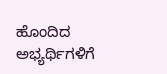ಹೊಂದಿದ ಅಭ್ಯರ್ಥಿಗಳಿಗೆ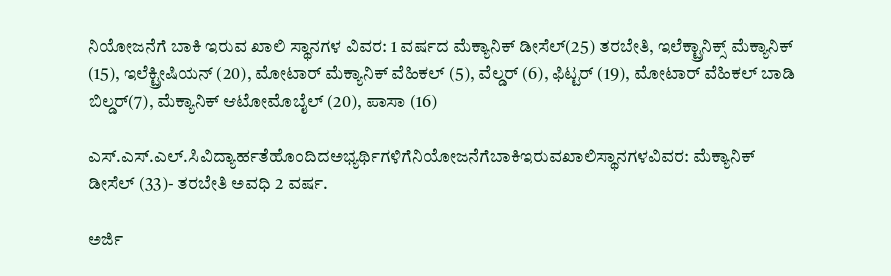ನಿಯೋಜನೆಗೆ ಬಾಕಿ ಇರುವ ಖಾಲಿ ಸ್ಥಾನಗಳ ವಿವರ: 1 ವರ್ಷದ ಮೆಕ್ಯಾನಿಕ್ ಡೀಸೆಲ್(25) ತರಬೇತಿ, ಇಲೆಕ್ಟ್ರಾನಿಕ್ಸ್ ಮೆಕ್ಯಾನಿಕ್ (15), ಇಲೆಕ್ಟ್ರೀಷಿಯನ್ (20), ಮೋಟಾರ್ ಮೆಕ್ಯಾನಿಕ್ ವೆಹಿಕಲ್ (5), ವೆಲ್ಡರ್ (6), ಫಿಟ್ಟರ್ (19), ಮೋಟಾರ್ ವೆಹಿಕಲ್ ಬಾಡಿ ಬಿಲ್ಡರ್(7), ಮೆಕ್ಯಾನಿಕ್ ಆಟೋಮೊಬೈಲ್ (20), ಪಾಸಾ (16)

ಎಸ್.ಎಸ್.ಎಲ್.ಸಿವಿದ್ಯಾರ್ಹತೆಹೊಂದಿದಅಭ್ಯರ್ಥಿಗಳಿಗೆನಿಯೋಜನೆಗೆಬಾಕಿಇರುವಖಾಲಿಸ್ಥಾನಗಳವಿವರ: ಮೆಕ್ಯಾನಿಕ್ ಡೀಸೆಲ್ (33)- ತರಬೇತಿ ಅವಧಿ 2 ವರ್ಷ.

ಅರ್ಜಿ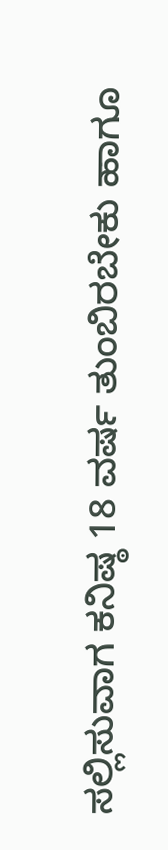ಸಲ್ಲಿಸುವಾಗ ಕನಿಷ್ಠ 18 ವರ್ಷ ತುಂಬಿರಬೇಕು ಹಾಗೂ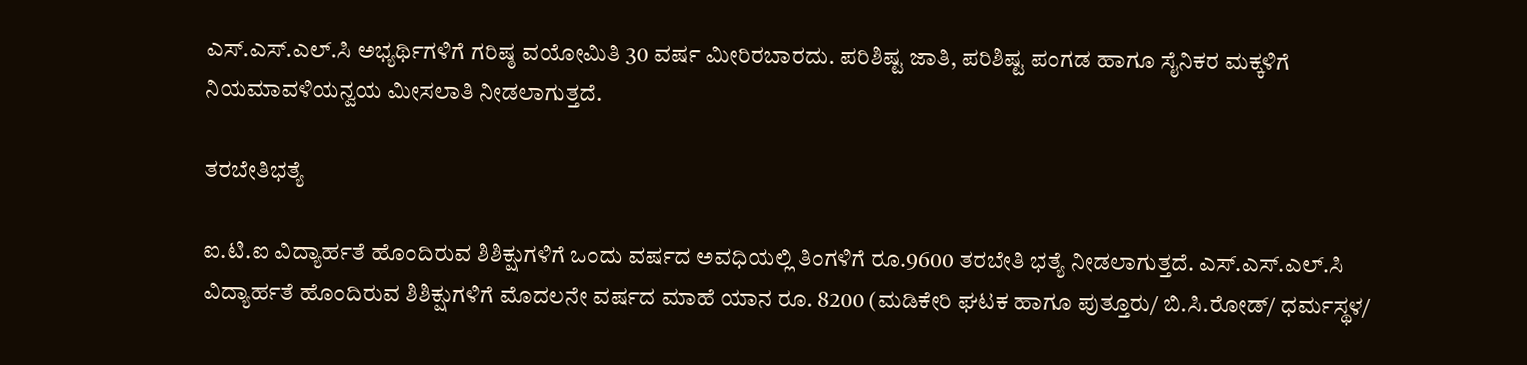ಎಸ್.ಎಸ್.ಎಲ್.ಸಿ ಅಭ್ಯರ್ಥಿಗಳಿಗೆ ಗರಿಷ್ಠ ವಯೋಮಿತಿ 30 ವರ್ಷ ಮೀರಿರಬಾರದು. ಪರಿಶಿಷ್ಟ ಜಾತಿ, ಪರಿಶಿಷ್ಟ ಪಂಗಡ ಹಾಗೂ ಸೈನಿಕರ ಮಕ್ಕಳಿಗೆ ನಿಯಮಾವಳಿಯನ್ವಯ ಮೀಸಲಾತಿ ನೀಡಲಾಗುತ್ತದೆ.

ತರಬೇತಿಭತ್ಯೆ

ಐ.ಟಿ.ಐ ವಿದ್ಯಾರ್ಹತೆ ಹೊಂದಿರುವ ಶಿಶಿಕ್ಷುಗಳಿಗೆ ಒಂದು ವರ್ಷದ ಅವಧಿಯಲ್ಲಿ ತಿಂಗಳಿಗೆ ರೂ.9600 ತರಬೇತಿ ಭತ್ಯೆ ನೀಡಲಾಗುತ್ತದೆ. ಎಸ್.ಎಸ್.ಎಲ್.ಸಿ ವಿದ್ಯಾರ್ಹತೆ ಹೊಂದಿರುವ ಶಿಶಿಕ್ಷುಗಳಿಗೆ ಮೊದಲನೇ ವರ್ಷದ ಮಾಹೆ ಯಾನ ರೂ. 8200 (ಮಡಿಕೇರಿ ಘಟಕ ಹಾಗೂ ಪುತ್ತೂರು/ ಬಿ.ಸಿ.ರೋಡ್/ ಧರ್ಮಸ್ಥಳ/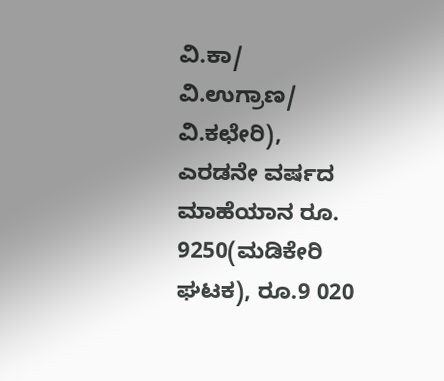ವಿ.ಕಾ/ ವಿ.ಉಗ್ರಾಣ/ ವಿ.ಕಛೇರಿ), ಎರಡನೇ ವರ್ಷದ ಮಾಹೆಯಾನ ರೂ. 9250(ಮಡಿಕೇರಿ ಘಟಕ), ರೂ.9 020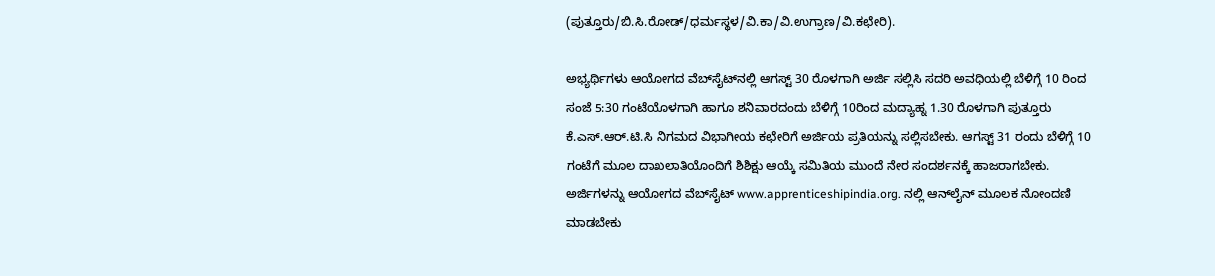(ಪುತ್ತೂರು/ಬಿ.ಸಿ.ರೋಡ್/ಧರ್ಮಸ್ಥಳ/ವಿ.ಕಾ/ವಿ.ಉಗ್ರಾಣ/ವಿ.ಕಛೇರಿ).

ಅಭ್ಯರ್ಥಿಗಳು ಆಯೋಗದ ವೆಬ್‍ಸೈಟ್‍ನಲ್ಲಿ ಆಗಸ್ಟ್ 30 ರೊಳಗಾಗಿ ಅರ್ಜಿ ಸಲ್ಲಿಸಿ ಸದರಿ ಅವಧಿಯಲ್ಲಿ ಬೆಳಿಗ್ಗೆ 10 ರಿಂದ ಸಂಜೆ 5:30 ಗಂಟೆಯೊಳಗಾಗಿ ಹಾಗೂ ಶನಿವಾರದಂದು ಬೆಳಿಗ್ಗೆ 10ರಿಂದ ಮದ್ಯಾಹ್ನ 1.30 ರೊಳಗಾಗಿ ಪುತ್ತೂರು ಕೆ.ಎಸ್.ಆರ್.ಟಿ.ಸಿ ನಿಗಮದ ವಿಭಾಗೀಯ ಕಛೇರಿಗೆ ಅರ್ಜಿಯ ಪ್ರತಿಯನ್ನು ಸಲ್ಲಿಸಬೇಕು. ಆಗಸ್ಟ್ 31 ರಂದು ಬೆಳಿಗ್ಗೆ 10 ಗಂಟೆಗೆ ಮೂಲ ದಾಖಲಾತಿಯೊಂದಿಗೆ ಶಿಶಿಕ್ಷು ಆಯ್ಕೆ ಸಮಿತಿಯ ಮುಂದೆ ನೇರ ಸಂದರ್ಶನಕ್ಕೆ ಹಾಜರಾಗಬೇಕು. ಅರ್ಜಿಗಳನ್ನು ಆಯೋಗದ ವೆಬ್‍ಸೈಟ್ www.apprenticeshipindia.org. ನಲ್ಲಿ ಆನ್‍ಲೈನ್ ಮೂಲಕ ನೋಂದಣಿ ಮಾಡಬೇಕು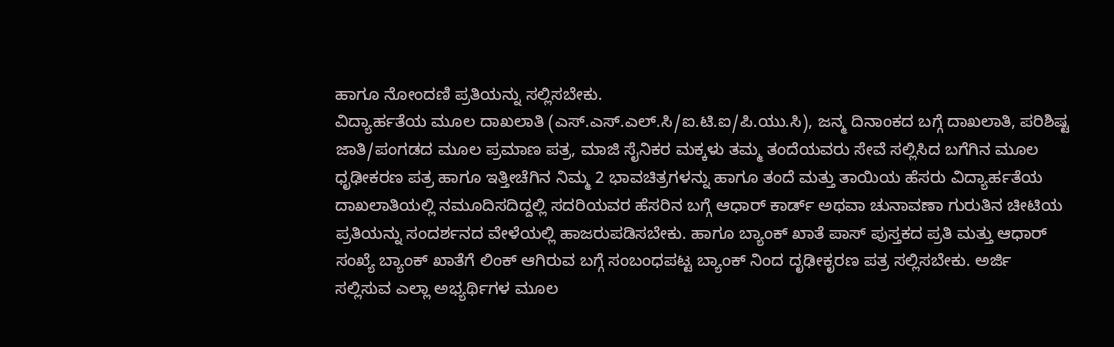ಹಾಗೂ ನೋಂದಣಿ ಪ್ರತಿಯನ್ನು ಸಲ್ಲಿಸಬೇಕು.
ವಿದ್ಯಾರ್ಹತೆಯ ಮೂಲ ದಾಖಲಾತಿ (ಎಸ್.ಎಸ್.ಎಲ್.ಸಿ/ಐ.ಟಿ.ಐ/ಪಿ.ಯು.ಸಿ), ಜನ್ಮ ದಿನಾಂಕದ ಬಗ್ಗೆ ದಾಖಲಾತಿ, ಪರಿಶಿಷ್ಟ ಜಾತಿ/ಪಂಗಡದ ಮೂಲ ಪ್ರಮಾಣ ಪತ್ರ, ಮಾಜಿ ಸೈನಿಕರ ಮಕ್ಕಳು ತಮ್ಮ ತಂದೆಯವರು ಸೇವೆ ಸಲ್ಲಿಸಿದ ಬಗೆಗಿನ ಮೂಲ ಧೃಢೀಕರಣ ಪತ್ರ ಹಾಗೂ ಇತ್ತೀಚೆಗಿನ ನಿಮ್ಮ 2 ಭಾವಚಿತ್ರಗಳನ್ನು ಹಾಗೂ ತಂದೆ ಮತ್ತು ತಾಯಿಯ ಹೆಸರು ವಿದ್ಯಾರ್ಹತೆಯ ದಾಖಲಾತಿಯಲ್ಲಿ ನಮೂದಿಸದಿದ್ದಲ್ಲಿ ಸದರಿಯವರ ಹೆಸರಿನ ಬಗ್ಗೆ ಆಧಾರ್‍ ಕಾರ್ಡ್ ಅಥವಾ ಚುನಾವಣಾ ಗುರುತಿನ ಚೀಟಿಯ ಪ್ರತಿಯನ್ನು ಸಂದರ್ಶನದ ವೇಳೆಯಲ್ಲಿ ಹಾಜರುಪಡಿಸಬೇಕು. ಹಾಗೂ ಬ್ಯಾಂಕ್ ಖಾತೆ ಪಾಸ್ ಪುಸ್ತಕದ ಪ್ರತಿ ಮತ್ತು ಆಧಾರ್ ಸಂಖ್ಯೆ ಬ್ಯಾಂಕ್ ಖಾತೆಗೆ ಲಿಂಕ್ ಆಗಿರುವ ಬಗ್ಗೆ ಸಂಬಂಧಪಟ್ಟ ಬ್ಯಾಂಕ್‍ ನಿಂದ ದೃಢೀಕೃರಣ ಪತ್ರ ಸಲ್ಲಿಸಬೇಕು. ಅರ್ಜಿ ಸಲ್ಲಿಸುವ ಎಲ್ಲಾ ಅಭ್ಯರ್ಥಿಗಳ ಮೂಲ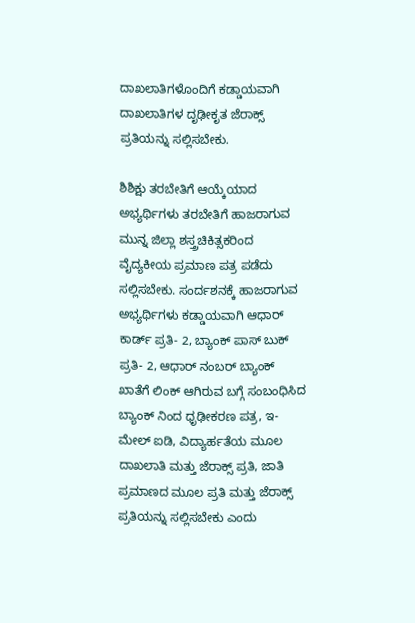ದಾಖಲಾತಿಗಳೊಂದಿಗೆ ಕಡ್ಡಾಯವಾಗಿ ದಾಖಲಾತಿಗಳ ದೃಢೀಕೃತ ಜೆರಾಕ್ಸ್ ಪ್ರತಿಯನ್ನು ಸಲ್ಲಿಸಬೇಕು.

ಶಿಶಿಕ್ಷು ತರಬೇತಿಗೆ ಆಯ್ಕೆಯಾದ ಅಭ್ಯರ್ಥಿಗಳು ತರಬೇತಿಗೆ ಹಾಜರಾಗುವ ಮುನ್ನ ಜಿಲ್ಲಾ ಶಸ್ತ್ರಚಿಕಿತ್ಸಕರಿಂದ ವೈದ್ಯಕೀಯ ಪ್ರಮಾಣ ಪತ್ರ ಪಡೆದು ಸಲ್ಲಿಸಬೇಕು. ಸಂರ್ದಶನಕ್ಕೆ ಹಾಜರಾಗುವ ಅಭ್ಯರ್ಥಿಗಳು ಕಡ್ಡಾಯವಾಗಿ ಆಧಾರ್ ಕಾರ್ಡ್ ಪ್ರತಿ- 2, ಬ್ಯಾಂಕ್ ಪಾಸ್ ಬುಕ್ ಪ್ರತಿ- 2, ಆಧಾರ್ ನಂಬರ್ ಬ್ಯಾಂಕ್ ಖಾತೆಗೆ ಲಿಂಕ್ ಆಗಿರುವ ಬಗ್ಗೆ ಸಂಬಂಧಿಸಿದ ಬ್ಯಾಂಕ್‍ ನಿಂದ ಧೃಢೀಕರಣ ಪತ್ರ, ಇ-ಮೇಲ್ ಐಡಿ, ವಿದ್ಯಾರ್ಹತೆಯ ಮೂಲ ದಾಖಲಾತಿ ಮತ್ತು ಜೆರಾಕ್ಸ್ ಪ್ರತಿ, ಜಾತಿ ಪ್ರಮಾಣದ ಮೂಲ ಪ್ರತಿ ಮತ್ತು ಜೆರಾಕ್ಸ್ ಪ್ರತಿಯನ್ನು ಸಲ್ಲಿಸಬೇಕು ಎಂದು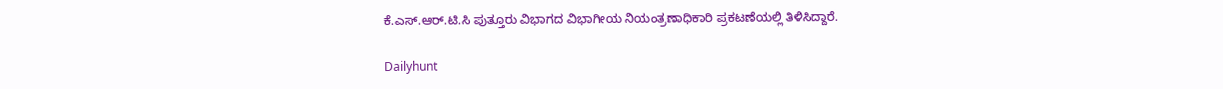ಕೆ.ಎಸ್.ಆರ್.ಟಿ.ಸಿ ಪುತ್ತೂರು ವಿಭಾಗದ ವಿಭಾಗೀಯ ನಿಯಂತ್ರಣಾಧಿಕಾರಿ ಪ್ರಕಟಣೆಯಲ್ಲಿ ತಿಳಿಸಿದ್ದಾರೆ.

Dailyhunt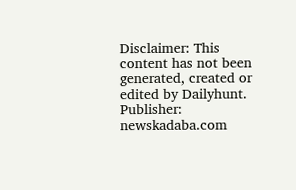Disclaimer: This content has not been generated, created or edited by Dailyhunt. Publisher: newskadaba.com